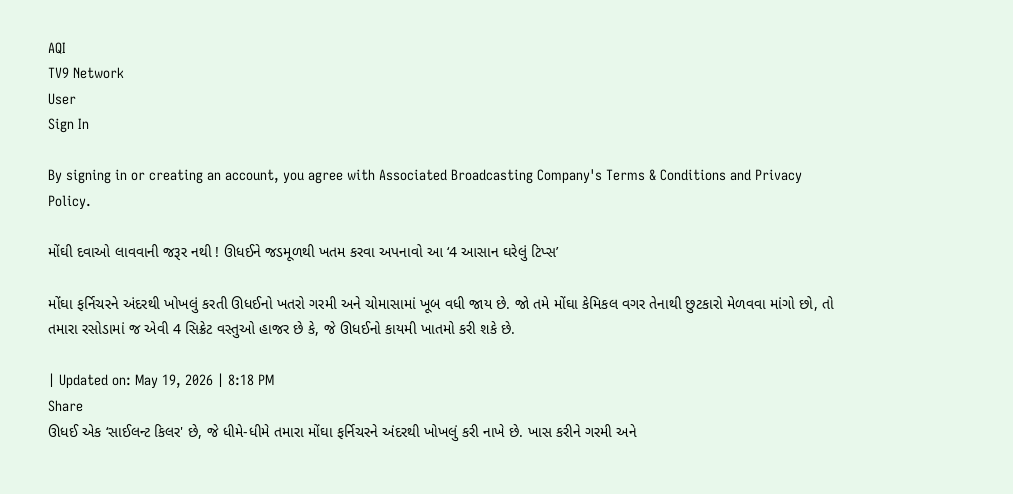AQI
TV9 Network
User
Sign In

By signing in or creating an account, you agree with Associated Broadcasting Company's Terms & Conditions and Privacy Policy.

મોંઘી દવાઓ લાવવાની જરૂર નથી ! ઊધઈને જડમૂળથી ખતમ કરવા અપનાવો આ ‘4 આસાન ઘરેલું ટિપ્સ’

મોંઘા ફર્નિચરને અંદરથી ખોખલું કરતી ઊધઈનો ખતરો ગરમી અને ચોમાસામાં ખૂબ વધી જાય છે. જો તમે મોંઘા કેમિકલ વગર તેનાથી છુટકારો મેળવવા માંગો છો, તો તમારા રસોડામાં જ એવી 4 સિક્રેટ વસ્તુઓ હાજર છે કે, જે ઊધઈનો કાયમી ખાતમો કરી શકે છે.

| Updated on: May 19, 2026 | 8:18 PM
Share
ઊધઈ એક ‘સાઈલન્ટ કિલર' છે, જે ધીમે-ધીમે તમારા મોંઘા ફર્નિચરને અંદરથી ખોખલું કરી નાખે છે. ખાસ કરીને ગરમી અને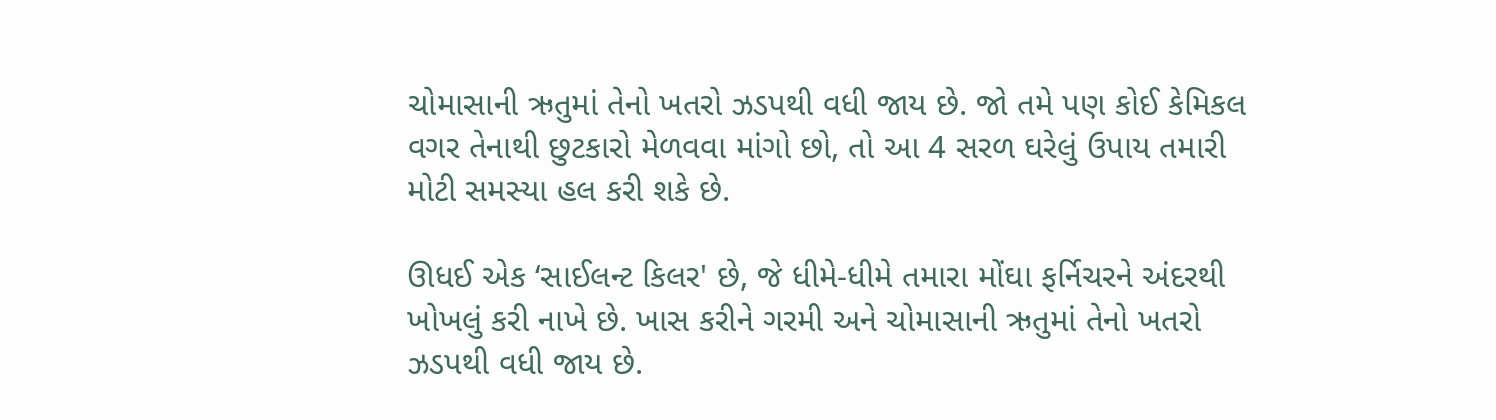ચોમાસાની ઋતુમાં તેનો ખતરો ઝડપથી વધી જાય છે. જો તમે પણ કોઈ કેમિકલ વગર તેનાથી છુટકારો મેળવવા માંગો છો, તો આ 4 સરળ ઘરેલું ઉપાય તમારી મોટી સમસ્યા હલ કરી શકે છે.

ઊધઈ એક ‘સાઈલન્ટ કિલર' છે, જે ધીમે-ધીમે તમારા મોંઘા ફર્નિચરને અંદરથી ખોખલું કરી નાખે છે. ખાસ કરીને ગરમી અને ચોમાસાની ઋતુમાં તેનો ખતરો ઝડપથી વધી જાય છે.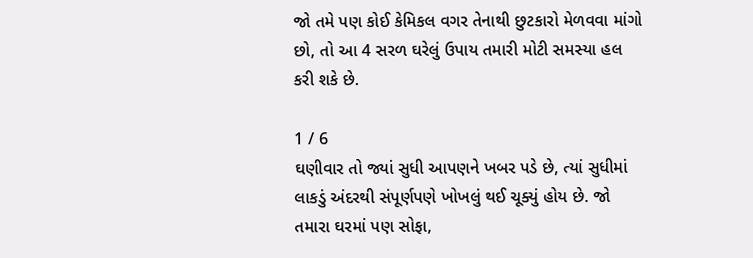જો તમે પણ કોઈ કેમિકલ વગર તેનાથી છુટકારો મેળવવા માંગો છો, તો આ 4 સરળ ઘરેલું ઉપાય તમારી મોટી સમસ્યા હલ કરી શકે છે.

1 / 6
ઘણીવાર તો જ્યાં સુધી આપણને ખબર પડે છે, ત્યાં સુધીમાં લાકડું અંદરથી સંપૂર્ણપણે ખોખલું થઈ ચૂક્યું હોય છે. જો તમારા ઘરમાં પણ સોફા,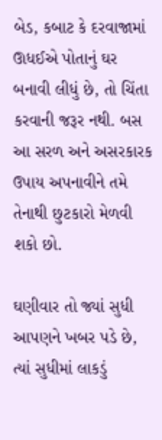બેડ, કબાટ કે દરવાજામાં ઊધઈએ પોતાનું ઘર બનાવી લીધું છે, તો ચિંતા કરવાની જરૂર નથી. બસ આ સરળ અને અસરકારક ઉપાય અપનાવીને તમે તેનાથી છુટકારો મેળવી શકો છો.

ઘણીવાર તો જ્યાં સુધી આપણને ખબર પડે છે, ત્યાં સુધીમાં લાકડું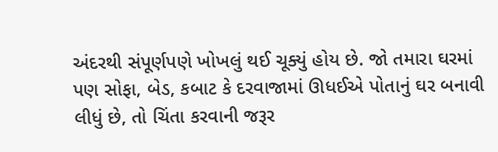અંદરથી સંપૂર્ણપણે ખોખલું થઈ ચૂક્યું હોય છે. જો તમારા ઘરમાં પણ સોફા, બેડ, કબાટ કે દરવાજામાં ઊધઈએ પોતાનું ઘર બનાવી લીધું છે, તો ચિંતા કરવાની જરૂર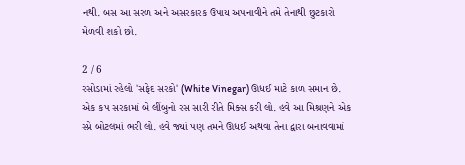નથી. બસ આ સરળ અને અસરકારક ઉપાય અપનાવીને તમે તેનાથી છુટકારો મેળવી શકો છો.

2 / 6
રસોડામાં રહેલો 'સફેદ સરકો' (White Vinegar) ઊધઈ માટે કાળ સમાન છે. એક કપ સરકામાં બે લીંબુનો રસ સારી રીતે મિક્સ કરી લો. હવે આ મિશ્રણને એક સ્પ્રે બોટલમાં ભરી લો. હવે જ્યાં પણ તમને ઊધઈ અથવા તેના દ્વારા બનાવવામાં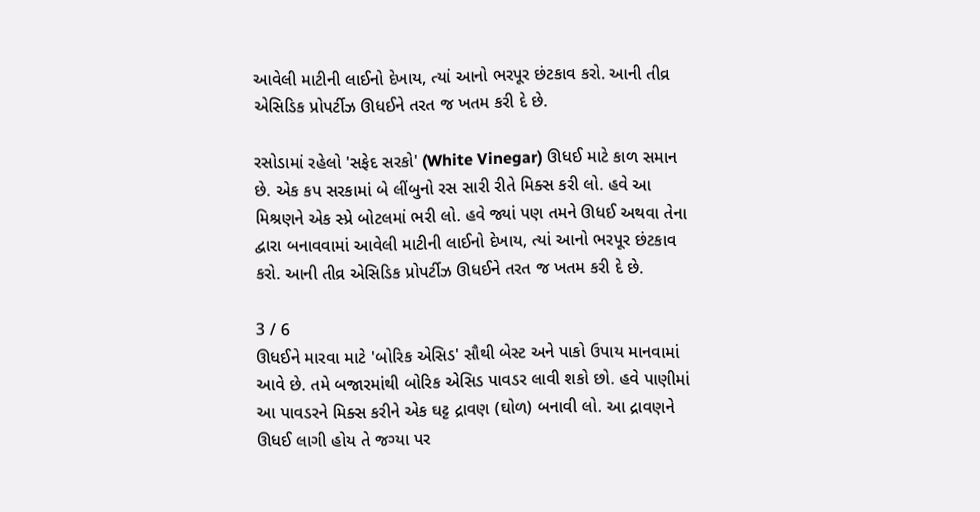આવેલી માટીની લાઈનો દેખાય, ત્યાં આનો ભરપૂર છંટકાવ કરો. આની તીવ્ર એસિડિક પ્રોપર્ટીઝ ઊધઈને તરત જ ખતમ કરી દે છે.

રસોડામાં રહેલો 'સફેદ સરકો' (White Vinegar) ઊધઈ માટે કાળ સમાન છે. એક કપ સરકામાં બે લીંબુનો રસ સારી રીતે મિક્સ કરી લો. હવે આ મિશ્રણને એક સ્પ્રે બોટલમાં ભરી લો. હવે જ્યાં પણ તમને ઊધઈ અથવા તેના દ્વારા બનાવવામાં આવેલી માટીની લાઈનો દેખાય, ત્યાં આનો ભરપૂર છંટકાવ કરો. આની તીવ્ર એસિડિક પ્રોપર્ટીઝ ઊધઈને તરત જ ખતમ કરી દે છે.

3 / 6
ઊધઈને મારવા માટે 'બોરિક એસિડ' સૌથી બેસ્ટ અને પાકો ઉપાય માનવામાં આવે છે. તમે બજારમાંથી બોરિક એસિડ પાવડર લાવી શકો છો. હવે પાણીમાં આ પાવડરને મિક્સ કરીને એક ઘટ્ટ દ્રાવણ (ઘોળ) બનાવી લો. આ દ્રાવણને ઊધઈ લાગી હોય તે જગ્યા પર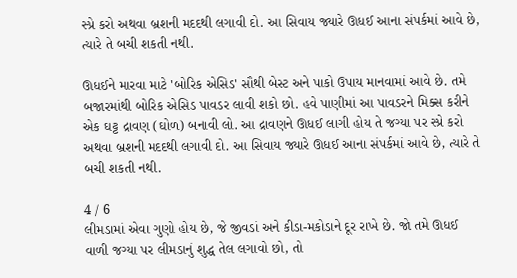સ્પ્રે કરો અથવા બ્રશની મદદથી લગાવી દો. આ સિવાય જ્યારે ઊધઈ આના સંપર્કમાં આવે છે, ત્યારે તે બચી શકતી નથી.

ઊધઈને મારવા માટે 'બોરિક એસિડ' સૌથી બેસ્ટ અને પાકો ઉપાય માનવામાં આવે છે. તમે બજારમાંથી બોરિક એસિડ પાવડર લાવી શકો છો. હવે પાણીમાં આ પાવડરને મિક્સ કરીને એક ઘટ્ટ દ્રાવણ (ઘોળ) બનાવી લો. આ દ્રાવણને ઊધઈ લાગી હોય તે જગ્યા પર સ્પ્રે કરો અથવા બ્રશની મદદથી લગાવી દો. આ સિવાય જ્યારે ઊધઈ આના સંપર્કમાં આવે છે, ત્યારે તે બચી શકતી નથી.

4 / 6
લીમડામાં એવા ગુણો હોય છે, જે જીવડાં અને કીડા-મકોડાને દૂર રાખે છે. જો તમે ઊધઈ વાળી જગ્યા પર લીમડાનું શુદ્ધ તેલ લગાવો છો, તો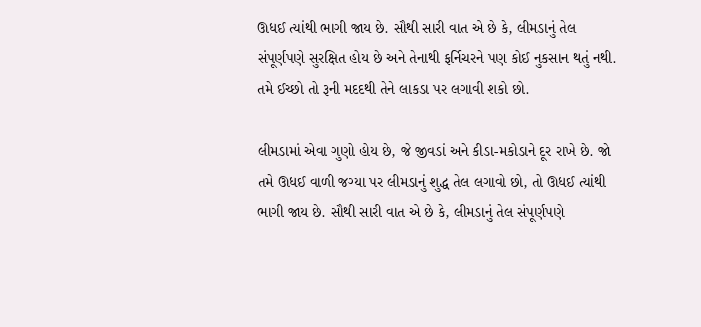ઊધઈ ત્યાંથી ભાગી જાય છે. સૌથી સારી વાત એ છે કે, લીમડાનું તેલ સંપૂર્ણપણે સુરક્ષિત હોય છે અને તેનાથી ફર્નિચરને પણ કોઈ નુકસાન થતું નથી. તમે ઈચ્છો તો રૂની મદદથી તેને લાકડા પર લગાવી શકો છો.

લીમડામાં એવા ગુણો હોય છે, જે જીવડાં અને કીડા-મકોડાને દૂર રાખે છે. જો તમે ઊધઈ વાળી જગ્યા પર લીમડાનું શુદ્ધ તેલ લગાવો છો, તો ઊધઈ ત્યાંથી ભાગી જાય છે. સૌથી સારી વાત એ છે કે, લીમડાનું તેલ સંપૂર્ણપણે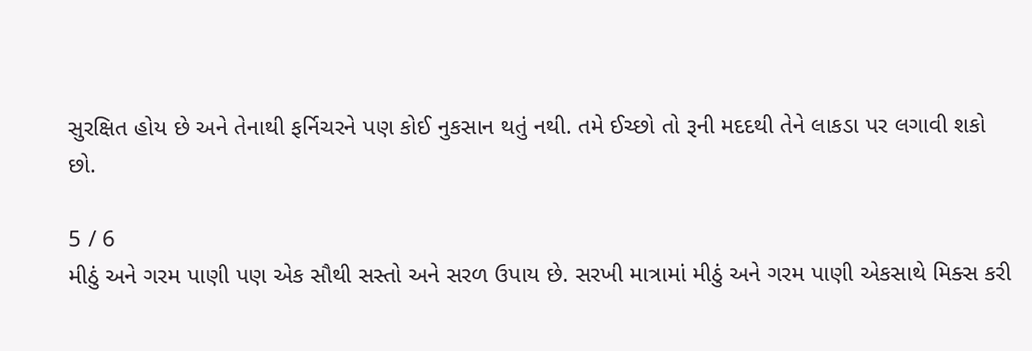સુરક્ષિત હોય છે અને તેનાથી ફર્નિચરને પણ કોઈ નુકસાન થતું નથી. તમે ઈચ્છો તો રૂની મદદથી તેને લાકડા પર લગાવી શકો છો.

5 / 6
મીઠું અને ગરમ પાણી પણ એક સૌથી સસ્તો અને સરળ ઉપાય છે. સરખી માત્રામાં મીઠું અને ગરમ પાણી એકસાથે મિક્સ કરી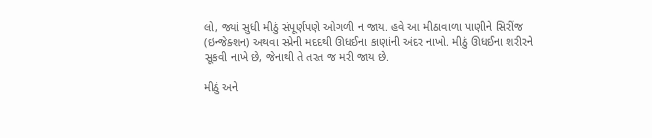લો, જ્યાં સુધી મીઠું સંપૂર્ણપણે ઓગળી ન જાય. હવે આ મીઠાવાળા પાણીને સિરીંજ (ઇન્જેક્શન) અથવા સ્પ્રેની મદદથી ઊધઈના કાણાંની અંદર નાખો. મીઠું ઊધઈના શરીરને સૂકવી નાખે છે, જેનાથી તે તરત જ મરી જાય છે.

મીઠું અને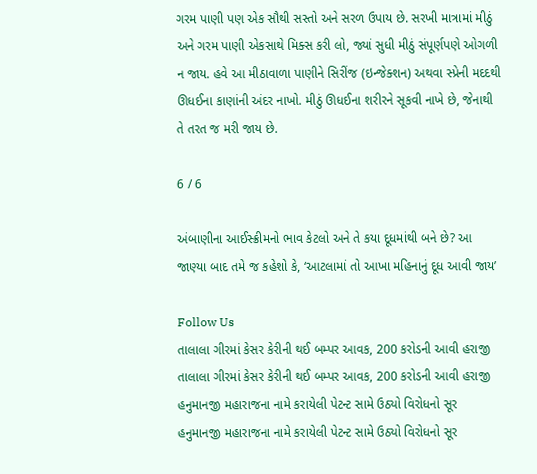ગરમ પાણી પણ એક સૌથી સસ્તો અને સરળ ઉપાય છે. સરખી માત્રામાં મીઠું અને ગરમ પાણી એકસાથે મિક્સ કરી લો, જ્યાં સુધી મીઠું સંપૂર્ણપણે ઓગળી ન જાય. હવે આ મીઠાવાળા પાણીને સિરીંજ (ઇન્જેક્શન) અથવા સ્પ્રેની મદદથી ઊધઈના કાણાંની અંદર નાખો. મીઠું ઊધઈના શરીરને સૂકવી નાખે છે, જેનાથી તે તરત જ મરી જાય છે.

6 / 6

અંબાણીના આઈસ્ક્રીમનો ભાવ કેટલો અને તે કયા દૂધમાંથી બને છે? આ જાણ્યા બાદ તમે જ કહેશો કે, ‘આટલામાં તો આખા મહિનાનું દૂધ આવી જાય’

Follow Us
તાલાલા ગીરમાં કેસર કેરીની થઈ બમ્પર આવક, 200 કરોડની આવી હરાજી
તાલાલા ગીરમાં કેસર કેરીની થઈ બમ્પર આવક, 200 કરોડની આવી હરાજી
હનુમાનજી મહારાજના નામે કરાયેલી પેટન્ટ સામે ઉઠ્યો વિરોધનો સૂર
હનુમાનજી મહારાજના નામે કરાયેલી પેટન્ટ સામે ઉઠ્યો વિરોધનો સૂર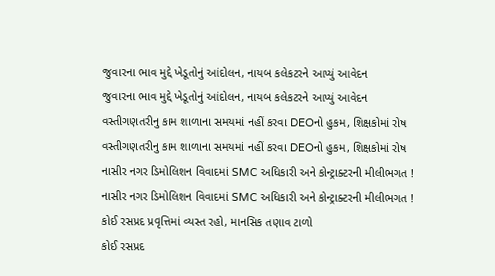જુવારના ભાવ મુદ્દે ખેડૂતોનું આંદોલન, નાયબ કલેકટરને આપ્યું આવેદન
જુવારના ભાવ મુદ્દે ખેડૂતોનું આંદોલન, નાયબ કલેકટરને આપ્યું આવેદન
વસ્તીગણતરીનુ કામ શાળાના સમયમાં નહીં કરવા DEOનો હુકમ, શિક્ષકોમાં રોષ
વસ્તીગણતરીનુ કામ શાળાના સમયમાં નહીં કરવા DEOનો હુકમ, શિક્ષકોમાં રોષ
નાસીર નગર ડિમોલિશન વિવાદમાં SMC અધિકારી અને કોન્ટ્રાક્ટરની મીલીભગત !
નાસીર નગર ડિમોલિશન વિવાદમાં SMC અધિકારી અને કોન્ટ્રાક્ટરની મીલીભગત !
કોઈ રસપ્રદ પ્રવૃત્તિમાં વ્યસ્ત રહો, માનસિક તણાવ ટાળો
કોઈ રસપ્રદ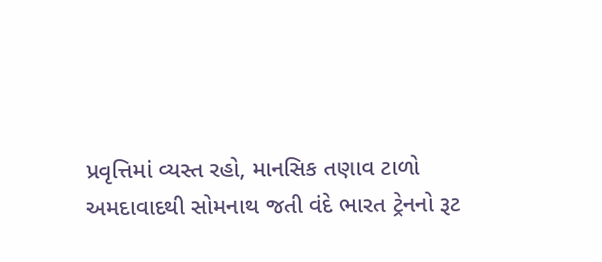પ્રવૃત્તિમાં વ્યસ્ત રહો, માનસિક તણાવ ટાળો
અમદાવાદથી સોમનાથ જતી વંદે ભારત ટ્રેનનો રૂટ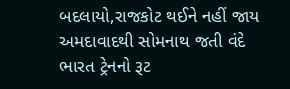બદલાયો,રાજકોટ થઈને નહીં જાય
અમદાવાદથી સોમનાથ જતી વંદે ભારત ટ્રેનનો રૂટ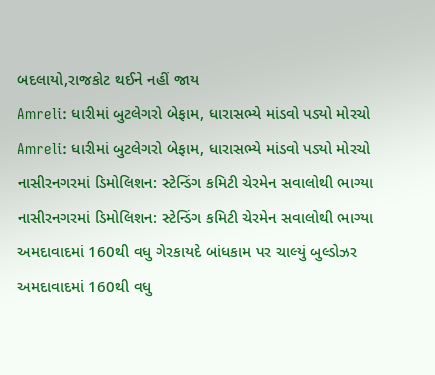બદલાયો,રાજકોટ થઈને નહીં જાય
Amreli: ધારીમાં બુટલેગરો બેફામ, ધારાસભ્યે માંડવો પડ્યો મોરચો
Amreli: ધારીમાં બુટલેગરો બેફામ, ધારાસભ્યે માંડવો પડ્યો મોરચો
નાસીરનગરમાં ડિમોલિશન: સ્ટેન્ડિંગ કમિટી ચેરમેન સવાલોથી ભાગ્યા
નાસીરનગરમાં ડિમોલિશન: સ્ટેન્ડિંગ કમિટી ચેરમેન સવાલોથી ભાગ્યા
અમદાવાદમાં 160થી વધુ ગેરકાયદે બાંધકામ પર ચાલ્યું બુલ્ડોઝર
અમદાવાદમાં 160થી વધુ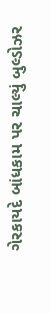ગેરકાયદે બાંધકામ પર ચાલ્યું બુલ્ડોઝર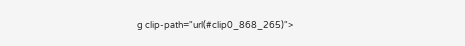g clip-path="url(#clip0_868_265)">